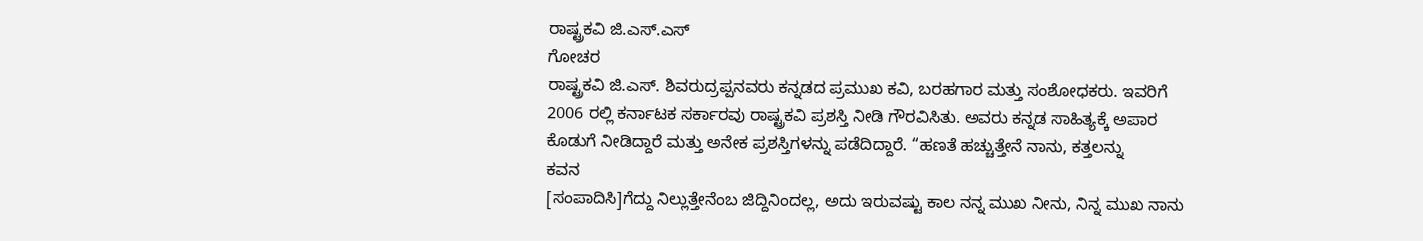ರಾಷ್ಟ್ರಕವಿ ಜಿ.ಎಸ್.ಎಸ್
ಗೋಚರ
ರಾಷ್ಟ್ರಕವಿ ಜಿ.ಎಸ್. ಶಿವರುದ್ರಪ್ಪನವರು ಕನ್ನಡದ ಪ್ರಮುಖ ಕವಿ, ಬರಹಗಾರ ಮತ್ತು ಸಂಶೋಧಕರು. ಇವರಿಗೆ 2006 ರಲ್ಲಿ ಕರ್ನಾಟಕ ಸರ್ಕಾರವು ರಾಷ್ಟ್ರಕವಿ ಪ್ರಶಸ್ತಿ ನೀಡಿ ಗೌರವಿಸಿತು. ಅವರು ಕನ್ನಡ ಸಾಹಿತ್ಯಕ್ಕೆ ಅಪಾರ ಕೊಡುಗೆ ನೀಡಿದ್ದಾರೆ ಮತ್ತು ಅನೇಕ ಪ್ರಶಸ್ತಿಗಳನ್ನು ಪಡೆದಿದ್ದಾರೆ. “ಹಣತೆ ಹಚ್ಚುತ್ತೇನೆ ನಾನು, ಕತ್ತಲನ್ನು
ಕವನ
[ಸಂಪಾದಿಸಿ]ಗೆದ್ದು ನಿಲ್ಲುತ್ತೇನೆಂಬ ಜಿದ್ದಿನಿಂದಲ್ಲ, ಅದು ಇರುವಷ್ಟು ಕಾಲ ನನ್ನ ಮುಖ ನೀನು, ನಿನ್ನ ಮುಖ ನಾನು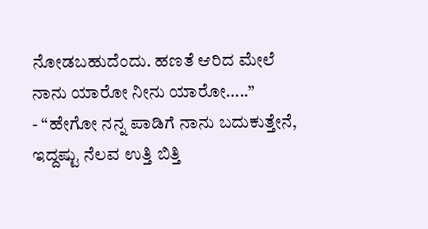ನೋಡಬಹುದೆಂದು. ಹಣತೆ ಆರಿದ ಮೇಲೆ ನಾನು ಯಾರೋ ನೀನು ಯಾರೋ…..”
- “ಹೇಗೋ ನನ್ನ ಪಾಡಿಗೆ ನಾನು ಬದುಕುತ್ತೇನೆ, ಇದ್ದಷ್ಟು ನೆಲವ ಉತ್ತಿ ಬಿತ್ತಿ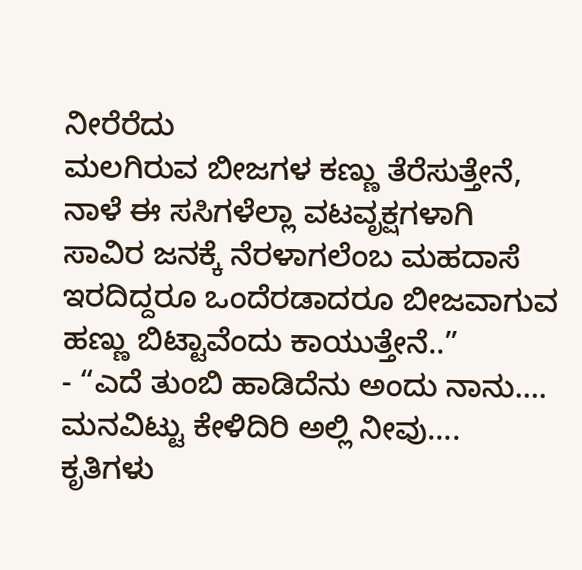ನೀರೆರೆದು
ಮಲಗಿರುವ ಬೀಜಗಳ ಕಣ್ಣು ತೆರೆಸುತ್ತೇನೆ,
ನಾಳೆ ಈ ಸಸಿಗಳೆಲ್ಲಾ ವಟವೃಕ್ಷಗಳಾಗಿ
ಸಾವಿರ ಜನಕ್ಕೆ ನೆರಳಾಗಲೆಂಬ ಮಹದಾಸೆ
ಇರದಿದ್ದರೂ ಒಂದೆರಡಾದರೂ ಬೀಜವಾಗುವ
ಹಣ್ಣು ಬಿಟ್ಟಾವೆಂದು ಕಾಯುತ್ತೇನೆ..”
- “ಎದೆ ತುಂಬಿ ಹಾಡಿದೆನು ಅಂದು ನಾನು….
ಮನವಿಟ್ಟು ಕೇಳಿದಿರಿ ಅಲ್ಲಿ ನೀವು….
ಕೃತಿಗಳು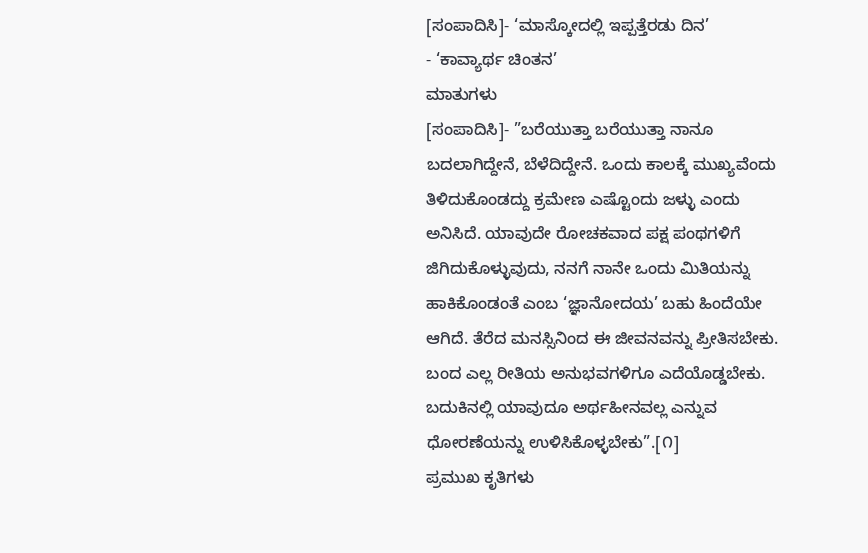[ಸಂಪಾದಿಸಿ]- ‘ಮಾಸ್ಕೋದಲ್ಲಿ ಇಪ್ಪತ್ತೆರಡು ದಿನ’
- ‘ಕಾವ್ಯಾರ್ಥ ಚಿಂತನ’
ಮಾತುಗಳು
[ಸಂಪಾದಿಸಿ]- ”ಬರೆಯುತ್ತಾ ಬರೆಯುತ್ತಾ ನಾನೂ ಬದಲಾಗಿದ್ದೇನೆ, ಬೆಳೆದಿದ್ದೇನೆ. ಒಂದು ಕಾಲಕ್ಕೆ ಮುಖ್ಯವೆಂದು ತಿಳಿದುಕೊಂಡದ್ದು ಕ್ರಮೇಣ ಎಷ್ಟೊಂದು ಜಳ್ಳು ಎಂದು ಅನಿಸಿದೆ. ಯಾವುದೇ ರೋಚಕವಾದ ಪಕ್ಷ ಪಂಥಗಳಿಗೆ ಜಿಗಿದುಕೊಳ್ಳುವುದು, ನನಗೆ ನಾನೇ ಒಂದು ಮಿತಿಯನ್ನು ಹಾಕಿಕೊಂಡಂತೆ ಎಂಬ ‘ಜ್ಞಾನೋದಯ’ ಬಹು ಹಿಂದೆಯೇ ಆಗಿದೆ. ತೆರೆದ ಮನಸ್ಸಿನಿಂದ ಈ ಜೀವನವನ್ನು ಪ್ರೀತಿಸಬೇಕು. ಬಂದ ಎಲ್ಲ ರೀತಿಯ ಅನುಭವಗಳಿಗೂ ಎದೆಯೊಡ್ಡಬೇಕು. ಬದುಕಿನಲ್ಲಿ ಯಾವುದೂ ಅರ್ಥಹೀನವಲ್ಲ ಎನ್ನುವ ಧೋರಣೆಯನ್ನು ಉಳಿಸಿಕೊಳ್ಳಬೇಕು”.[೧]
ಪ್ರಮುಖ ಕೃತಿಗಳು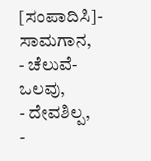[ಸಂಪಾದಿಸಿ]- ಸಾಮಗಾನ,
- ಚೆಲುವೆ-ಒಲವು,
- ದೇವಶಿಲ್ಪ,
-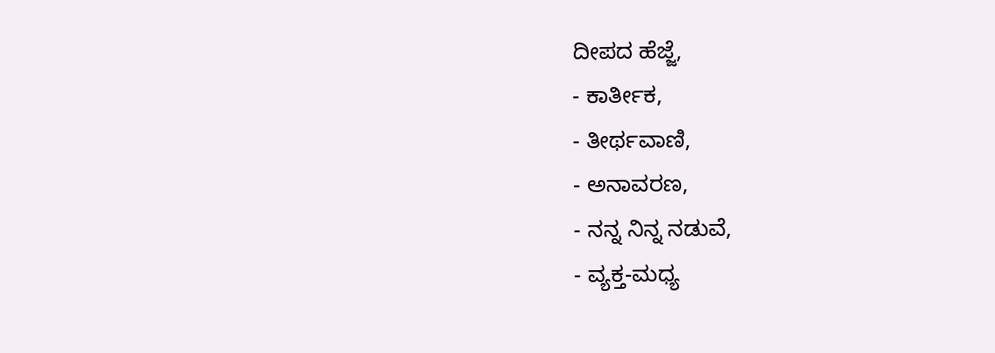ದೀಪದ ಹೆಜ್ಜೆ,
- ಕಾರ್ತೀಕ,
- ತೀರ್ಥವಾಣಿ,
- ಅನಾವರಣ,
- ನನ್ನ ನಿನ್ನ ನಡುವೆ,
- ವ್ಯಕ್ತ-ಮಧ್ಯ